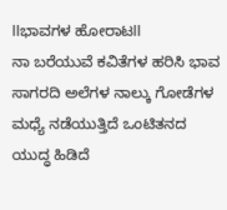llಭಾವಗಳ ಹೋರಾಟll
ನಾ ಬರೆಯುವೆ ಕವಿತೆಗಳ ಹರಿಸಿ ಭಾವ ಸಾಗರದಿ ಅಲೆಗಳ ನಾಲ್ಕು ಗೋಡೆಗಳ ಮಧ್ಯೆ ನಡೆಯುತ್ತಿದೆ ಒಂಟಿತನದ ಯುದ್ಧ ಹಿಡಿದೆ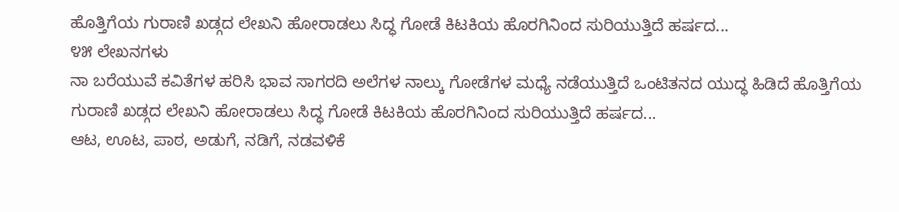ಹೊತ್ತಿಗೆಯ ಗುರಾಣಿ ಖಡ್ಗದ ಲೇಖನಿ ಹೋರಾಡಲು ಸಿದ್ಧ ಗೋಡೆ ಕಿಟಕಿಯ ಹೊರಗಿನಿಂದ ಸುರಿಯುತ್ತಿದೆ ಹರ್ಷದ...
೪೫ ಲೇಖನಗಳು
ನಾ ಬರೆಯುವೆ ಕವಿತೆಗಳ ಹರಿಸಿ ಭಾವ ಸಾಗರದಿ ಅಲೆಗಳ ನಾಲ್ಕು ಗೋಡೆಗಳ ಮಧ್ಯೆ ನಡೆಯುತ್ತಿದೆ ಒಂಟಿತನದ ಯುದ್ಧ ಹಿಡಿದೆ ಹೊತ್ತಿಗೆಯ ಗುರಾಣಿ ಖಡ್ಗದ ಲೇಖನಿ ಹೋರಾಡಲು ಸಿದ್ಧ ಗೋಡೆ ಕಿಟಕಿಯ ಹೊರಗಿನಿಂದ ಸುರಿಯುತ್ತಿದೆ ಹರ್ಷದ...
ಆಟ, ಊಟ, ಪಾಠ, ಅಡುಗೆ, ನಡಿಗೆ, ನಡವಳಿಕೆ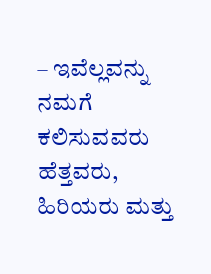– ಇವೆಲ್ಲವನ್ನು ನಮಗೆ ಕಲಿಸುವವರು ಹೆತ್ತವರು, ಹಿರಿಯರು ಮತ್ತು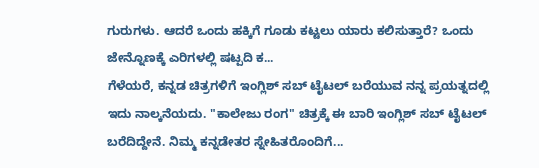ಗುರುಗಳು. ಆದರೆ ಒಂದು ಹಕ್ಕಿಗೆ ಗೂಡು ಕಟ್ಟಲು ಯಾರು ಕಲಿಸುತ್ತಾರೆ? ಒಂದು ಜೇನ್ನೊಣಕ್ಕೆ ಎರಿಗಳಲ್ಲಿ ಷಟ್ಪದಿ ಕ...
ಗೆಳೆಯರೆ, ಕನ್ನಡ ಚಿತ್ರಗಳಿಗೆ ಇಂಗ್ಲಿಶ್ ಸಬ್ ಟೈಟಲ್ ಬರೆಯುವ ನನ್ನ ಪ್ರಯತ್ನದಲ್ಲಿ ಇದು ನಾಲ್ಕನೆಯದು. "ಕಾಲೇಜು ರಂಗ" ಚಿತ್ರಕ್ಕೆ ಈ ಬಾರಿ ಇಂಗ್ಲಿಶ್ ಸಬ್ ಟೈಟಲ್ ಬರೆದಿದ್ದೇನೆ. ನಿಮ್ಮ ಕನ್ನಡೇತರ ಸ್ನೇಹಿತರೊಂದಿಗೆ...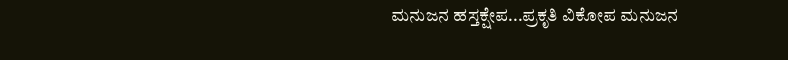ಮನುಜನ ಹಸ್ತಕ್ಷೇಪ...ಪ್ರಕೃತಿ ವಿಕೋಪ ಮನುಜನ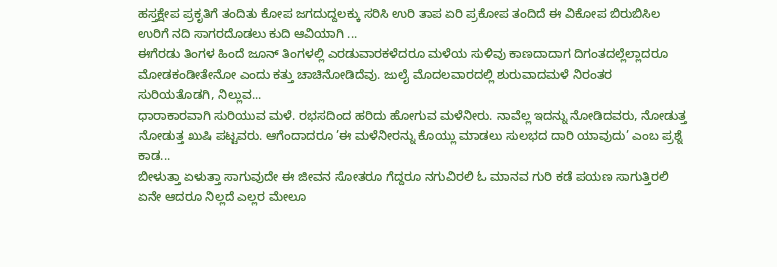ಹಸ್ತಕ್ಷೇಪ ಪ್ರಕೃತಿಗೆ ತಂದಿತು ಕೋಪ ಜಗದುದ್ದಲಕ್ಕು ಸರಿಸಿ ಉರಿ ತಾಪ ಏರಿ ಪ್ರಕೋಪ ತಂದಿದೆ ಈ ವಿಕೋಪ ಬಿರುಬಿಸಿಲ ಉರಿಗೆ ನದಿ ಸಾಗರದೊಡಲು ಕುದಿ ಆವಿಯಾಗಿ ...
ಈಗೆರಡು ತಿಂಗಳ ಹಿಂದೆ ಜೂನ್ ತಿಂಗಳಲ್ಲಿ ಎರಡುವಾರಕಳೆದರೂ ಮಳೆಯ ಸುಳಿವು ಕಾಣದಾದಾಗ ದಿಗಂತದಲ್ಲೆಲ್ಲಾದರೂ ಮೋಡಕಂಡೀತೇನೋ ಎಂದು ಕತ್ತು ಚಾಚಿನೋಡಿದೆವು. ಜುಲೈ ಮೊದಲವಾರದಲ್ಲಿ ಶುರುವಾದಮಳೆ ನಿರಂತರ ಸುರಿಯತೊಡಗಿ, ನಿಲ್ಲುವ...
ಧಾರಾಕಾರವಾಗಿ ಸುರಿಯುವ ಮಳೆ. ರಭಸದಿಂದ ಹರಿದು ಹೋಗುವ ಮಳೆನೀರು. ನಾವೆಲ್ಲ ಇದನ್ನು ನೋಡಿದವರು, ನೋಡುತ್ತ ನೋಡುತ್ತ ಖುಷಿ ಪಟ್ಟವರು. ಆಗೆಂದಾದರೂ ’ಈ ಮಳೆನೀರನ್ನು ಕೊಯ್ಲು ಮಾಡಲು ಸುಲಭದ ದಾರಿ ಯಾವುದು’ ಎಂಬ ಪ್ರಶ್ನೆ ಕಾಡ...
ಬೀಳುತ್ತಾ ಏಳುತ್ತಾ ಸಾಗುವುದೇ ಈ ಜೀವನ ಸೋತರೂ ಗೆದ್ದರೂ ನಗುವಿರಲಿ ಓ ಮಾನವ ಗುರಿ ಕಡೆ ಪಯಣ ಸಾಗುತ್ತಿರಲಿ ಏನೇ ಆದರೂ ನಿಲ್ಲದೆ ಎಲ್ಲರ ಮೇಲೂ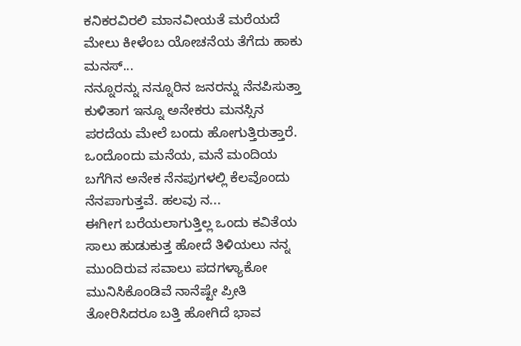ಕನಿಕರವಿರಲಿ ಮಾನವೀಯತೆ ಮರೆಯದೆ ಮೇಲು ಕೀಳೆಂಬ ಯೋಚನೆಯ ತೆಗೆದು ಹಾಕು ಮನಸ್...
ನನ್ನೂರನ್ನು ನನ್ನೂರಿನ ಜನರನ್ನು ನೆನಪಿಸುತ್ತಾ ಕುಳಿತಾಗ ಇನ್ನೂ ಅನೇಕರು ಮನಸ್ಸಿನ ಪರದೆಯ ಮೇಲೆ ಬಂದು ಹೋಗುತ್ತಿರುತ್ತಾರೆ. ಒಂದೊಂದು ಮನೆಯ, ಮನೆ ಮಂದಿಯ ಬಗೆಗಿನ ಅನೇಕ ನೆನಪುಗಳಲ್ಲಿ ಕೆಲವೊಂದು ನೆನಪಾಗುತ್ತವೆ. ಹಲವು ನ...
ಈಗೀಗ ಬರೆಯಲಾಗುತ್ತಿಲ್ಲ ಒಂದು ಕವಿತೆಯ ಸಾಲು ಹುಡುಕುತ್ತ ಹೋದೆ ತಿಳಿಯಲು ನನ್ನ ಮುಂದಿರುವ ಸವಾಲು ಪದಗಳ್ಯಾಕೋ ಮುನಿಸಿಕೊಂಡಿವೆ ನಾನೆಷ್ಟೇ ಪ್ರೀತಿ ತೋರಿಸಿದರೂ ಬತ್ತಿ ಹೋಗಿದೆ ಭಾವ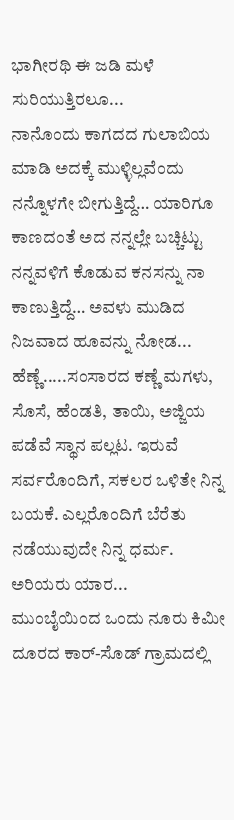ಭಾಗೀರಥಿ ಈ ಜಡಿ ಮಳೆ ಸುರಿಯುತ್ತಿರಲೂ...
ನಾನೊಂದು ಕಾಗದದ ಗುಲಾಬಿಯ ಮಾಡಿ ಅದಕ್ಕೆ ಮುಳ್ಳಿಲ್ಲವೆಂದು ನನ್ನೊಳಗೇ ಬೀಗುತ್ತಿದ್ದೆ… ಯಾರಿಗೂ ಕಾಣದಂತೆ ಅದ ನನ್ನಲ್ಲೇ ಬಚ್ಚಿಟ್ಟು ನನ್ನವಳಿಗೆ ಕೊಡುವ ಕನಸನ್ನು ನಾ ಕಾಣುತ್ತಿದ್ದೆ… ಅವಳು ಮುಡಿದ ನಿಜವಾದ ಹೂವನ್ನು ನೋಡ...
ಹೆಣ್ಣೆ.....ಸಂಸಾರದ ಕಣ್ಣೆ ಮಗಳು, ಸೊಸೆ, ಹೆಂಡತಿ, ತಾಯಿ, ಅಜ್ಜಿಯ ಪಡೆವೆ ಸ್ಥಾನ ಪಲ್ಲಟ. ಇರುವೆ ಸರ್ವರೊಂದಿಗೆ, ಸಕಲರ ಒಳಿತೇ ನಿನ್ನ ಬಯಕೆ. ಎಲ್ಲರೊಂದಿಗೆ ಬೆರೆತು ನಡೆಯುವುದೇ ನಿನ್ನ ಧರ್ಮ. ಅರಿಯರು ಯಾರ...
ಮುಂಬೈಯಿಂದ ಒಂದು ನೂರು ಕಿಮೀ ದೂರದ ಕಾರ್-ಸೊಡ್ ಗ್ರಾಮದಲ್ಲಿ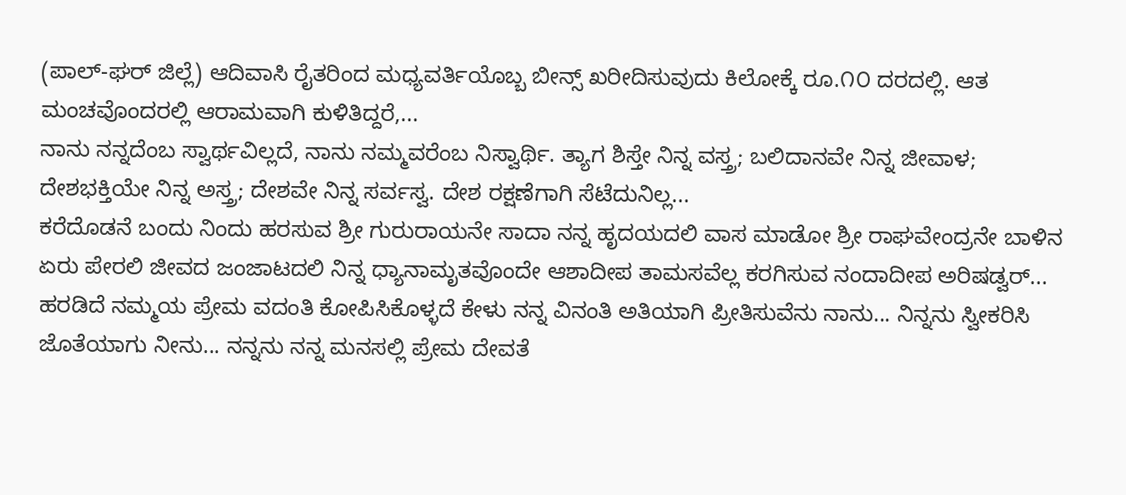(ಪಾಲ್-ಘರ್ ಜಿಲ್ಲೆ) ಆದಿವಾಸಿ ರೈತರಿಂದ ಮಧ್ಯವರ್ತಿಯೊಬ್ಬ ಬೀನ್ಸ್ ಖರೀದಿಸುವುದು ಕಿಲೋಕ್ಕೆ ರೂ.೧೦ ದರದಲ್ಲಿ. ಆತ ಮಂಚವೊಂದರಲ್ಲಿ ಆರಾಮವಾಗಿ ಕುಳಿತಿದ್ದರೆ,...
ನಾನು ನನ್ನದೆಂಬ ಸ್ವಾರ್ಥವಿಲ್ಲದೆ, ನಾನು ನಮ್ಮವರೆಂಬ ನಿಸ್ವಾರ್ಥಿ. ತ್ಯಾಗ ಶಿಸ್ತೇ ನಿನ್ನ ವಸ್ತ್ರ; ಬಲಿದಾನವೇ ನಿನ್ನ ಜೀವಾಳ; ದೇಶಭಕ್ತಿಯೇ ನಿನ್ನ ಅಸ್ತ್ರ; ದೇಶವೇ ನಿನ್ನ ಸರ್ವಸ್ವ. ದೇಶ ರಕ್ಷಣೆಗಾಗಿ ಸೆಟೆದುನಿಲ್ಲ...
ಕರೆದೊಡನೆ ಬಂದು ನಿಂದು ಹರಸುವ ಶ್ರೀ ಗುರುರಾಯನೇ ಸಾದಾ ನನ್ನ ಹೃದಯದಲಿ ವಾಸ ಮಾಡೋ ಶ್ರೀ ರಾಘವೇಂದ್ರನೇ ಬಾಳಿನ ಏರು ಪೇರಲಿ ಜೀವದ ಜಂಜಾಟದಲಿ ನಿನ್ನ ಧ್ಯಾನಾಮೃತವೊಂದೇ ಆಶಾದೀಪ ತಾಮಸವೆಲ್ಲ ಕರಗಿಸುವ ನಂದಾದೀಪ ಅರಿಷಡ್ವರ್...
ಹರಡಿದೆ ನಮ್ಮಯ ಪ್ರೇಮ ವದಂತಿ ಕೋಪಿಸಿಕೊಳ್ಳದೆ ಕೇಳು ನನ್ನ ವಿನಂತಿ ಅತಿಯಾಗಿ ಪ್ರೀತಿಸುವೆನು ನಾನು... ನಿನ್ನನು ಸ್ವೀಕರಿಸಿ ಜೊತೆಯಾಗು ನೀನು... ನನ್ನನು ನನ್ನ ಮನಸಲ್ಲಿ ಪ್ರೇಮ ದೇವತೆ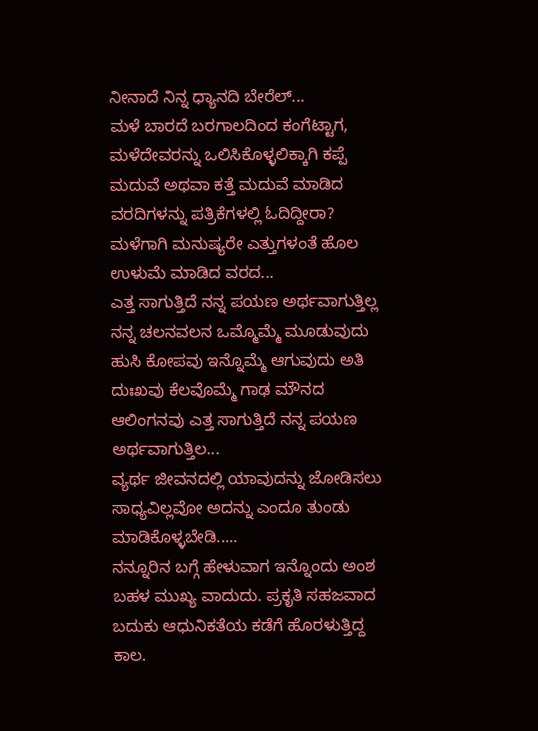ನೀನಾದೆ ನಿನ್ನ ಧ್ಯಾನದಿ ಬೇರೆಲ್...
ಮಳೆ ಬಾರದೆ ಬರಗಾಲದಿಂದ ಕಂಗೆಟ್ಟಾಗ, ಮಳೆದೇವರನ್ನು ಒಲಿಸಿಕೊಳ್ಳಲಿಕ್ಕಾಗಿ ಕಪ್ಪೆ ಮದುವೆ ಅಥವಾ ಕತ್ತೆ ಮದುವೆ ಮಾಡಿದ ವರದಿಗಳನ್ನು ಪತ್ರಿಕೆಗಳಲ್ಲಿ ಓದಿದ್ದೀರಾ? ಮಳೆಗಾಗಿ ಮನುಷ್ಯರೇ ಎತ್ತುಗಳಂತೆ ಹೊಲ ಉಳುಮೆ ಮಾಡಿದ ವರದ...
ಎತ್ತ ಸಾಗುತ್ತಿದೆ ನನ್ನ ಪಯಣ ಅರ್ಥವಾಗುತ್ತಿಲ್ಲ ನನ್ನ ಚಲನವಲನ ಒಮ್ಮೊಮ್ಮೆ ಮೂಡುವುದು ಹುಸಿ ಕೋಪವು ಇನ್ನೊಮ್ಮೆ ಆಗುವುದು ಅತಿ ದುಃಖವು ಕೆಲವೊಮ್ಮೆ ಗಾಢ ಮೌನದ ಆಲಿಂಗನವು ಎತ್ತ ಸಾಗುತ್ತಿದೆ ನನ್ನ ಪಯಣ ಅರ್ಥವಾಗುತ್ತಿಲ...
ವ್ಯರ್ಥ ಜೀವನದಲ್ಲಿ ಯಾವುದನ್ನು ಜೋಡಿಸಲು ಸಾಧ್ಯವಿಲ್ಲವೋ ಅದನ್ನು ಎಂದೂ ತುಂಡು ಮಾಡಿಕೊಳ್ಳಬೇಡಿ.....
ನನ್ನೂರಿನ ಬಗ್ಗೆ ಹೇಳುವಾಗ ಇನ್ನೊಂದು ಅಂಶ ಬಹಳ ಮುಖ್ಯ ವಾದುದು. ಪ್ರಕೃತಿ ಸಹಜವಾದ ಬದುಕು ಆಧುನಿಕತೆಯ ಕಡೆಗೆ ಹೊರಳುತ್ತಿದ್ದ ಕಾಲ.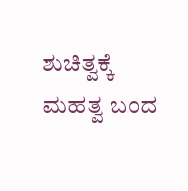ಶುಚಿತ್ವಕ್ಕೆ ಮಹತ್ವ ಬಂದ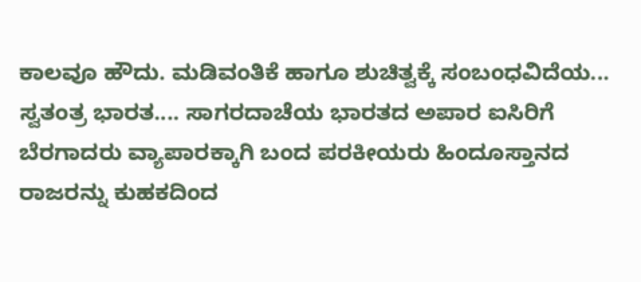ಕಾಲವೂ ಹೌದು. ಮಡಿವಂತಿಕೆ ಹಾಗೂ ಶುಚಿತ್ವಕ್ಕೆ ಸಂಬಂಧವಿದೆಯ...
ಸ್ವತಂತ್ರ ಭಾರತ.... ಸಾಗರದಾಚೆಯ ಭಾರತದ ಅಪಾರ ಐಸಿರಿಗೆ ಬೆರಗಾದರು ವ್ಯಾಪಾರಕ್ಕಾಗಿ ಬಂದ ಪರಕೀಯರು ಹಿಂದೂಸ್ತಾನದ ರಾಜರನ್ನು ಕುಹಕದಿಂದ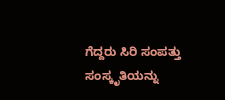ಗೆದ್ದರು ಸಿರಿ ಸಂಪತ್ತು ಸಂಸ್ಕೃತಿಯನ್ನು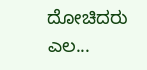ದೋಚಿದರು ಎಲ...